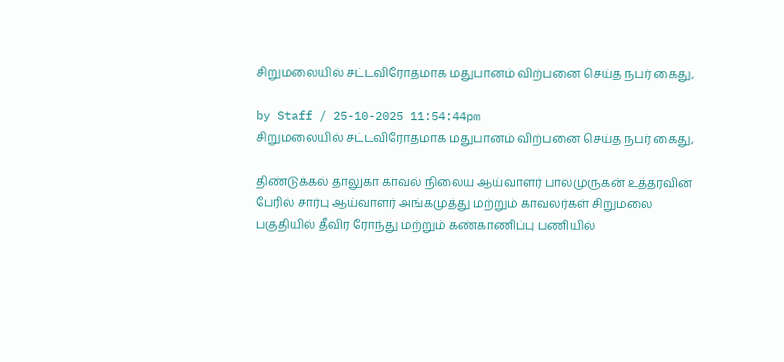சிறுமலையில் சட்டவிரோதமாக மதுபானம் விற்பனை செய்த நபர் கைது,

by Staff / 25-10-2025 11:54:44pm
சிறுமலையில் சட்டவிரோதமாக மதுபானம் விற்பனை செய்த நபர் கைது,

திண்டுக்கல் தாலுகா காவல் நிலைய ஆய்வாளர் பாலமுருகன் உத்தரவின் பேரில் சார்பு ஆய்வாளர் அங்கமுத்து மற்றும் காவலர்கள் சிறுமலை பகுதியில் தீவிர ரோந்து மற்றும் கண்காணிப்பு பணியில்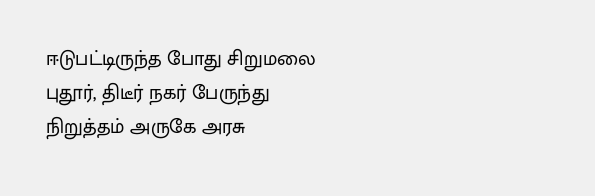ஈடுபட்டிருந்த போது சிறுமலை புதூர், திடீர் நகர் பேருந்து நிறுத்தம் அருகே அரசு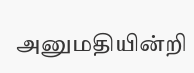அனுமதியின்றி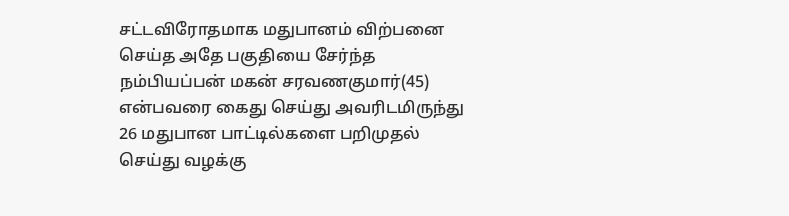சட்டவிரோதமாக மதுபானம் விற்பனை செய்த அதே பகுதியை சேர்ந்த நம்பியப்பன் மகன் சரவணகுமார்(45) என்பவரை கைது செய்து அவரிடமிருந்து 26 மதுபான பாட்டில்களை பறிமுதல் செய்து வழக்கு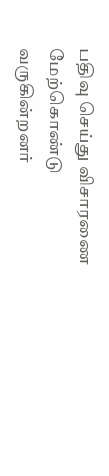பதிவு செய்து விசாரணை மேற்கொண்டு வருகின்றனர்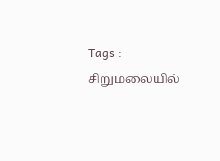Tags : சிறுமலையில்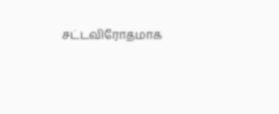சட்டவிரோதமாக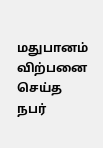மதுபானம் விற்பனை செய்த நபர்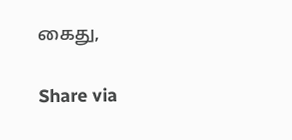கைது,

Share via